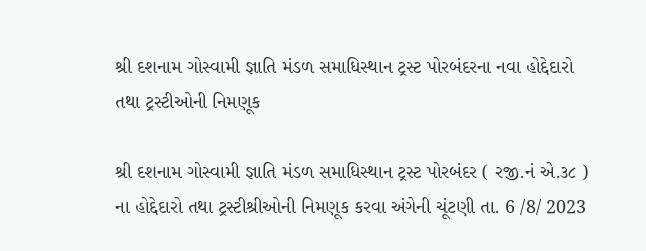શ્રી દશનામ ગોસ્વામી જ્ઞાતિ મંડળ સમાધિસ્થાન ટ્રસ્ટ પોરબંદરના નવા હોદ્દેદારો તથા ટ્રસ્ટીઓની નિમણૂક

શ્રી દશનામ ગોસ્વામી જ્ઞાતિ મંડળ સમાધિસ્થાન ટ્રસ્ટ પોરબંદર ( રજી.નં એ.૩૮ ) ના હોદ્દેદારો તથા ટ્રસ્ટીશ્રીઓની નિમણૂક કરવા અંગેની ચૂંટણી તા. 6 /8/ 2023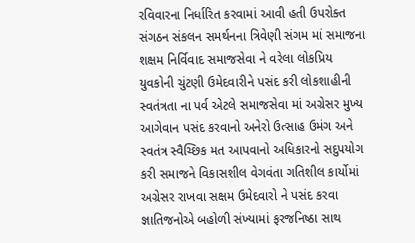રવિવારના નિર્ધારિત કરવામાં આવી હતી ઉપરોક્ત સંગઠન સંકલન સમર્થનના ત્રિવેણી સંગમ માં સમાજના શક્ષમ નિર્વિવાદ સમાજસેવા ને વરેલા લોકપ્રિય યુવકોની ચુંટણી ઉમેદવારીને પસંદ કરી લોકશાહીની સ્વતંત્રતા ના પર્વ એટલે સમાજસેવા માં અગ્રેસર મુખ્ય આગેવાન પસંદ કરવાનો અનેરો ઉત્સાહ ઉમંગ અને સ્વતંત્ર સ્વૈચ્છિક મત આપવાનો અધિકારનો સદુપયોગ કરી સમાજને વિકાસશીલ વેગવંતા ગતિશીલ કાર્યોમાં અગ્રેસર રાખવા સક્ષમ ઉમેદવારો ને પસંદ કરવા જ્ઞાતિજનોએ બહોળી સંખ્યામાં ફરજનિષ્ઠા સાથ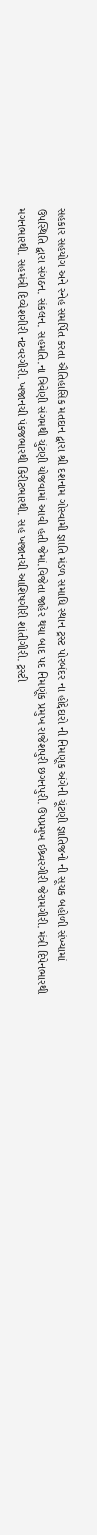સહકાર સહયોગ અને સ્નેહ સમર્પિત કરતા ઐતિહાસિક મતદાન દ્વારા શ્રી દશનામ ગોસ્વામી જ્ઞાતિ મંડળ સમાધિ સ્થાન ટ્રસ્ટ પોરબંદર ના હોદ્દેદારો ની નિમણૂક અંગેની ચૂંટણી જ્ઞાતિજનો ની સૂચક બહોળી સંખ્યામાં ઉપસ્થિતિ દ્વારા સંગઠન. સંકલન. સહમતિ.ના ત્રિવેણી સંગમથી ચુંટણી યોજવામાં આવી હતી જેમાં.વિજેતા જાહેર થયા બાદ પદ નિમણૂંક પ્રમુખ રાજેશપુરી છગનપુરી. ઉપપ્રમુખ ઈશ્ર્વરગીરી જેરામગીરી. મંત્રી દિપેનભારથી મગનભારથી. સહમંત્રી દિવ્યેશગીરી નટવરગીરી. ખજાનચી પંકજભારથી કિરીટભારથી. સહ ખજાનચી આશિષગીરી શાંતીગીરી. ટ્રસ્ટી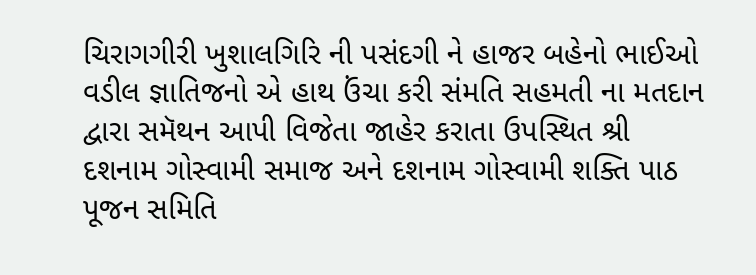ચિરાગગીરી ખુશાલગિરિ ની પસંદગી ને હાજર બહેનો ભાઈઓ વડીલ જ્ઞાતિજનો એ હાથ ઉંચા કરી સંમતિ સહમતી ના મતદાન દ્વારા સમૅથન આપી વિજેતા જાહેર કરાતા ઉપસ્થિત શ્રી દશનામ ગોસ્વામી સમાજ અને દશનામ ગોસ્વામી શક્તિ પાઠ પૂજન સમિતિ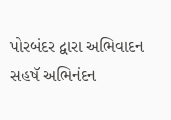પોરબંદર દ્વારા અભિવાદન સહષૅ અભિનંદન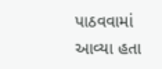પાઠવવામાં આવ્યા હતા